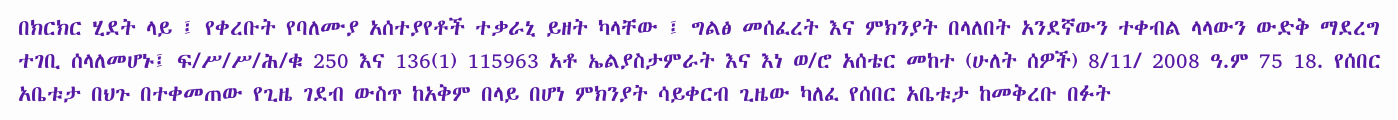በክርክር ሂደት ላይ ፤ የቀረቡት የባለሙያ አሰተያየቶች ተቃራኒ ይዘት ካላቸው ፤ ግልፅ መሰፈረት እና ምክንያት በላለበት አንደኛውን ተቀብል ላላውን ውድቅ ማደረግ ተገቢ ሰላለመሆኑ፤ ፍ/ሥ/ሥ/ሕ/ቁ 250 እና 136(1) 115963 አቶ ኤልያስታምራት እና እነ ወ/ሮ አሰቴር መከተ (ሁለት ሰዎች) 8/11/ 2008 ዓ.ም 75 18. የሰበር አቤቱታ በህጉ በተቀመጠው የጊዜ ገደብ ውስጥ ከአቅም በላይ በሆነ ምክንያት ሳይቀርብ ጊዜው ካለፈ የሰበር አቤቱታ ከመቅረቡ በፉት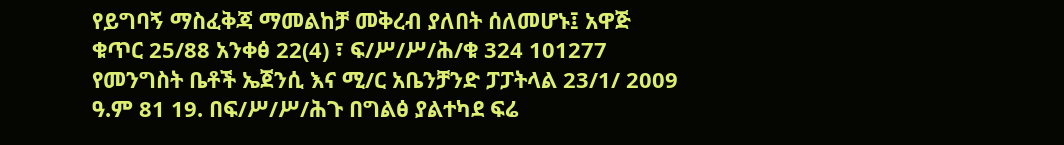የይግባኝ ማስፈቅጃ ማመልከቻ መቅረብ ያለበት ሰለመሆኑ፤ አዋጅ ቁጥር 25/88 አንቀፅ 22(4) ፣ ፍ/ሥ/ሥ/ሕ/ቁ 324 101277 የመንግስት ቤቶች ኤጀንሲ እና ሚ/ር አቤንቻንድ ፓፓትላል 23/1/ 2009 ዓ.ም 81 19. በፍ/ሥ/ሥ/ሕጉ በግልፅ ያልተካደ ፍሬ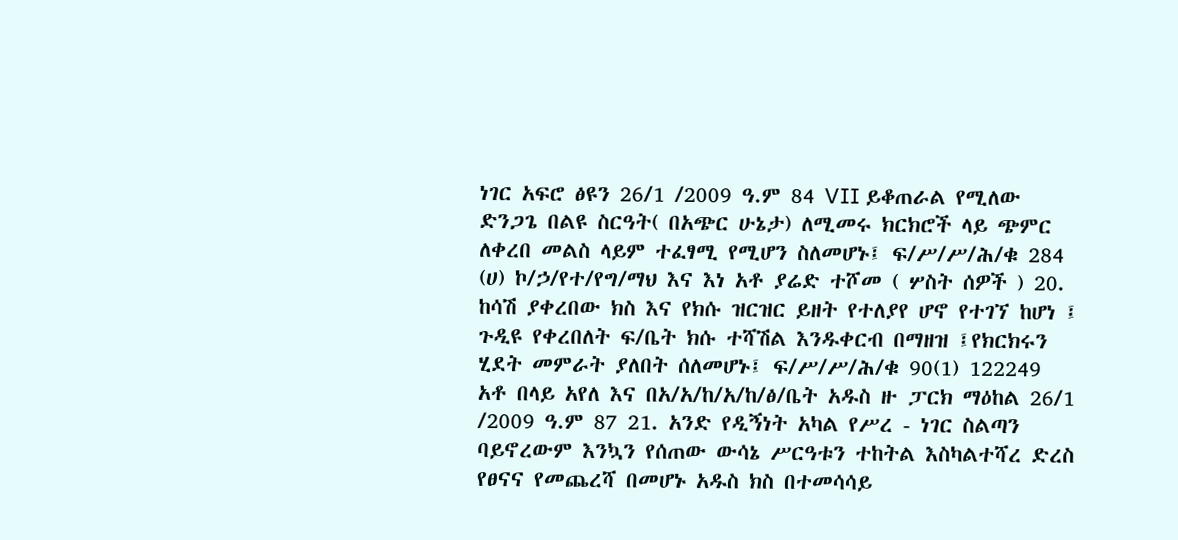ነገር አፍሮ ፅዩን 26/1 /2009 ዓ.ም 84 VII ይቆጠራል የሚለው ድንጋጌ በልዩ ስርዓት( በአጭር ሁኔታ) ለሚመሩ ክርክሮች ላይ ጭምር ለቀረበ መልስ ላይም ተፈፃሚ የሚሆን ስለመሆኑ፤ ፍ/ሥ/ሥ/ሕ/ቁ 284 (ሀ) ኮ/ኃ/የተ/የግ/ማህ እና እነ አቶ ያሬድ ተሾመ ( ሦስት ሰዎች ) 20. ከሳሽ ያቀረበው ክስ እና የክሱ ዝርዝር ይዘት የተለያየ ሆኖ የተገኘ ከሆነ ፤ ጉዲዩ የቀረበለት ፍ/ቤት ክሱ ተሻሽል እንዱቀርብ በማዘዝ ፤የክርክሩን ሂደት መምራት ያለበት ሰለመሆኑ፤ ፍ/ሥ/ሥ/ሕ/ቁ 90(1) 122249 አቶ በላይ አየለ እና በአ/አ/ከ/አ/ከ/ፅ/ቤት አዱስ ዙ ፓርክ ማዕከል 26/1 /2009 ዓ.ም 87 21. አንድ የዲኝነት አካል የሥረ - ነገር ስልጣን ባይኖረውም እንኳን የሰጠው ውሳኔ ሥርዓቱን ተከትል እስካልተሻረ ድረስ የፀናና የመጨረሻ በመሆኑ አዱስ ክስ በተመሳሳይ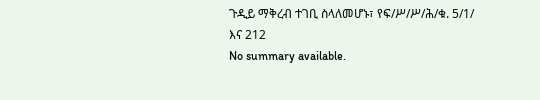ጉዲይ ማቅረብ ተገቢ ስላለመሆኑ፣ የፍ/ሥ/ሥ/ሕ/ቁ. 5/1/ እና 212
No summary available.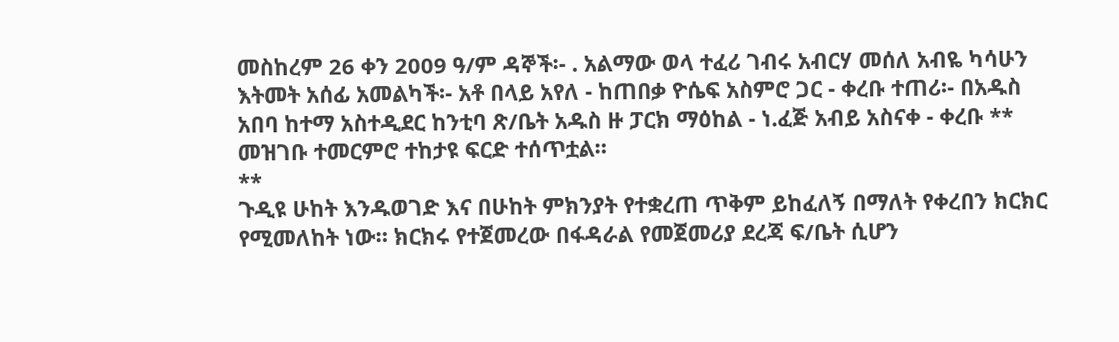መስከረም 26 ቀን 2009 ዓ/ም ዳኞች፡- . አልማው ወላ ተፈሪ ገብሩ አብርሃ መሰለ አብዬ ካሳሁን እትመት አሰፊ አመልካች፡- አቶ በላይ አየለ - ከጠበቃ ዮሴፍ አስምሮ ጋር - ቀረቡ ተጠሪ፡- በአዱስ አበባ ከተማ አስተዲደር ከንቲባ ጽ/ቤት አዱስ ዙ ፓርክ ማዕከል - ነ.ፈጅ አብይ አስናቀ - ቀረቡ **
መዝገቡ ተመርምሮ ተከታዩ ፍርድ ተሰጥቷል።
**
ጉዲዩ ሁከት እንዱወገድ እና በሁከት ምክንያት የተቋረጠ ጥቅም ይከፈለኝ በማለት የቀረበን ክርክር የሚመለከት ነው። ክርክሩ የተጀመረው በፋዳራል የመጀመሪያ ደረጃ ፍ/ቤት ሲሆን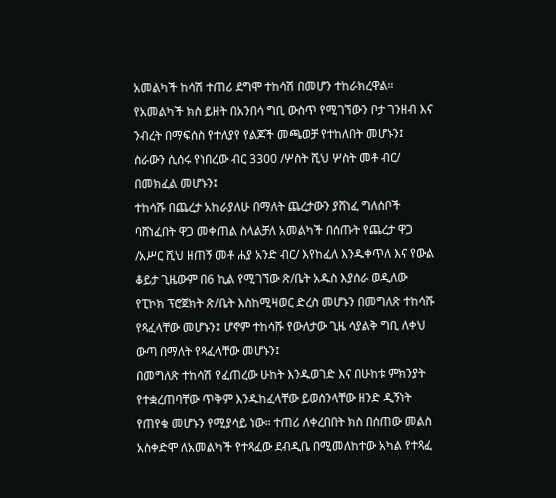አመልካች ከሳሽ ተጠሪ ደግሞ ተከሳሽ በመሆን ተከራክረዋል። የአመልካች ክስ ይዘት በአንበሳ ግቢ ውስጥ የሚገኘውን ቦታ ገንዘብ እና ንብረት በማፍሰስ የተለያየ የልጆች መጫወቻ የተከለበት መሆኑን፤ ስራውን ሲሰሩ የነበረው ብር 3300 /ሦስት ሺህ ሦስት መቶ ብር/ በመክፈል መሆኑን፤
ተከሳሹ በጨረታ አከራያለሁ በማለት ጨረታውን ያሸነፈ ግለሰቦች ባሸነፈበት ዋጋ መቀጠል ስላልቻለ አመልካች በሰጡት የጨረታ ዋጋ /አሥር ሺህ ዘጠኝ መቶ ሐያ አንድ ብር/ እየከፈለ እንዱቀጥለ እና የውል ቆይታ ጊዜውም በ6 ኪል የሚገኘው ጽ/ቤት አዱስ እያሰራ ወዲለው የፒኮክ ፕሮጀክት ጽ/ቤት እስከሚዛወር ድረስ መሆኑን በመግለጽ ተከሳሹ የጻፈላቸው መሆኑን፤ ሆኖም ተከሳሹ የውለታው ጊዜ ሳያልቅ ግቢ ለቀህ ውጣ በማለት የጻፈላቸው መሆኑን፤
በመግለጽ ተከሳሽ የፈጠረው ሁከት እንዱወገድ እና በሁከቱ ምክንያት የተቋረጠባቸው ጥቅም እንዱከፈላቸው ይወሰንላቸው ዘንድ ዲኝነት የጠየቁ መሆኑን የሚያሳይ ነው። ተጠሪ ለቀረበበት ክስ በሰጠው መልስ አስቀድሞ ለአመልካች የተጻፈው ደብዲቤ በሚመለከተው አካል የተጻፈ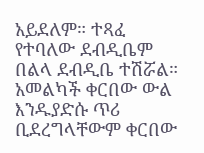አይደለም። ተጻፈ የተባለው ደብዲቤም በልላ ደብዲቤ ተሽሯል። አመልካች ቀርበው ውል እንዱያድሱ ጥሪ ቢደረግላቸውም ቀርበው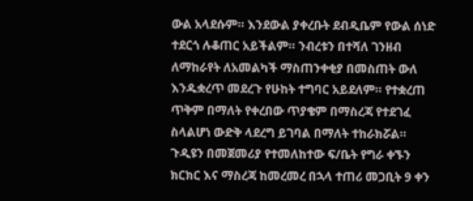ውል አላደሱም። እንደውል ያቀረቡት ደብዲቤም የውል ሰነድ ተደርጎ ሉቆጠር አይችልም። ንብረቱን በተሻለ ገንዘብ ለማከራየት ለአመልካች ማስጠንቀቂያ በመስጠት ውለ እንዱቋረጥ መደረጉ የሁከት ተግባር አይደለም። የተቋረጠ ጥቅም በማለት የቀረበው ጥያቄም በማስረጃ የተደገፈ ስላልሆነ ውድቅ ላደረግ ይገባል በማለት ተከራክሯል።
ጉዲዩን በመጀመሪያ የተመለከተው ፍ/ቤት የግራ ቀኙን ክርክር እና ማስረጃ ከመረመረ በኋላ ተጠሪ መጋቢት 9 ቀን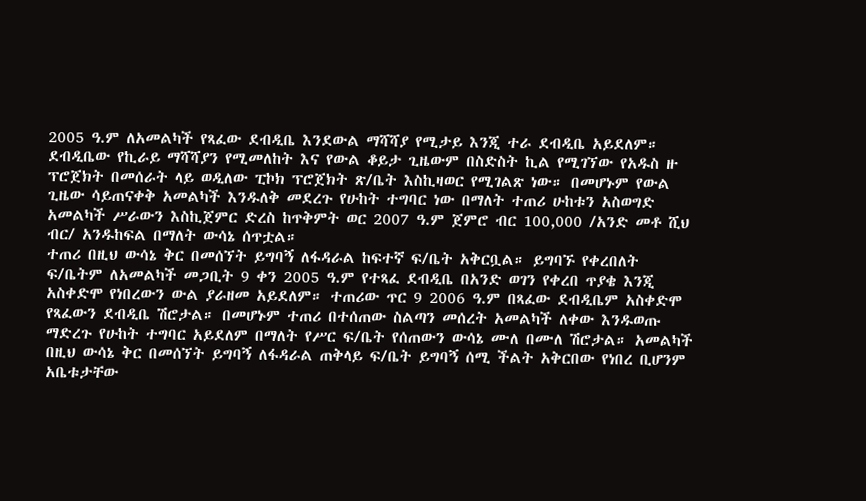2005 ዓ.ም ለአመልካች የጻፈው ደብዲቤ እንደውል ማሻሻያ የሚታይ እንጂ ተራ ደብዲቤ አይደለም። ደብዲቤው የኪራይ ማሻሻያን የሚመለከት እና የውል ቆይታ ጊዜውም በስድስት ኪል የሚገኘው የአዱስ ዙ ፕሮጀክት በመሰራት ላይ ወዲለው ፒኮክ ፕሮጀክት ጽ/ቤት እስኪዛወር የሚገልጽ ነው። በመሆኑም የውል ጊዜው ሳይጠናቀቅ አመልካች እንዱለቅ መደረጉ የሁከት ተግባር ነው በማለት ተጠሪ ሁከቱን አስወግድ አመልካች ሥራውን እስኪጀምር ድረስ ከጥቅምት ወር 2007 ዓ.ም ጀምሮ ብር 100,000 /አንድ መቶ ሺህ ብር/ አንዱከፍል በማለት ውሳኔ ሰጥቷል።
ተጠሪ በዚህ ውሳኔ ቅር በመሰኘት ይግባኝ ለፋዳራል ከፍተኛ ፍ/ቤት አቅርቧል። ይግባኙ የቀረበለት ፍ/ቤትም ለአመልካች መጋቢት 9 ቀን 2005 ዓ.ም የተጻፈ ደብዲቤ በአንድ ወገን የቀረበ ጥያቄ እንጂ አስቀድሞ የነበረውን ውል ያራዘመ አይደለም። ተጠሪው ጥር 9 2006 ዓ.ም በጻፈው ደብዲቤም አስቀድሞ የጻፈውን ደብዲቤ ሽሮታል። በመሆኑም ተጠሪ በተሰጠው ስልጣን መሰረት አመልካች ለቀው እንዱወጡ ማድረጉ የሁከት ተግባር አይደለም በማለት የሥር ፍ/ቤት የሰጠውን ውሳኔ ሙለ በሙለ ሽሮታል። አመልካች በዚህ ውሳኔ ቅር በመሰኘት ይግባኝ ለፋዳራል ጠቅላይ ፍ/ቤት ይግባኝ ሰሚ ችልት አቅርበው የነበረ ቢሆንም አቤቱታቸው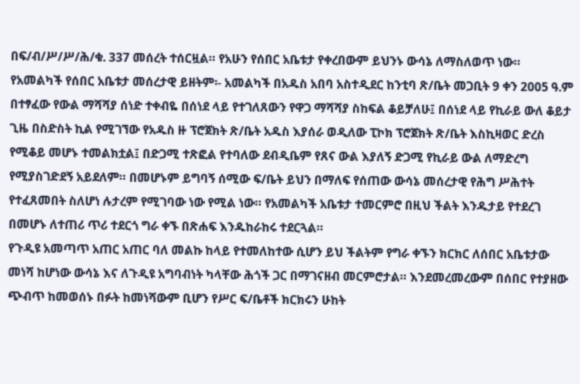በፍ/ብ/ሥ/ሥ/ሕ/ቁ. 337 መሰረት ተሰርዟል። የአሁን የሰበር አቤቱታ የቀረበውም ይህንኑ ውሳኔ ለማስለወጥ ነው።
የአመልካች የሰበር አቤቱታ መሰረታዊ ይዘትም፡- አመልካች በአዱስ አበባ አስተዲደር ከንቲባ ጽ/ቤት መጋቢት 9 ቀን 2005 ዓ.ም በተፃፈው የውል ማሻሻያ ሰነድ ተቀብዬ በሰነደ ላይ የተገለጸውን የዋጋ ማሻሻያ ስከፍል ቆይቻለሁ፤ በሰነደ ላይ የኪራይ ውለ ቆይታ ጊዜ በስድስት ኪል የሚገኘው የአዱስ ዙ ፕሮጀክት ጽ/ቤት አዱስ እያሰራ ወዲለው ፒኮክ ፕሮጀክት ጽ/ቤት እስኪዛወር ድረስ የሚቆይ መሆኑ ተመልክቷል፤ በድጋሚ ተጽፎል የተባለው ደብዲቤም የጸና ውል እያለኝ ድጋሚ የኪራይ ውል ለማድረግ የሚያስገድደኝ አይደለም። በመሆኑም ይግባኝ ሰሚው ፍ/ቤት ይህን በማለፍ የሰጠው ውሳኔ መሰረታዊ የሕግ ሥሕተት የተፈጸመበት ስለሆነ ሉታረም የሚገባው ነው የሚል ነው። የአመልካች አቤቱታ ተመርምሮ በዚህ ችልት እንዱታይ የተደረገ በመሆኑ ለተጠሪ ጥሪ ተደርጎ ግራ ቀኙ በጽሐፍ እንዱከራከሩ ተደርጓል።
የጉዲዩ አመጣጥ አጠር አጠር ባለ መልኩ ከላይ የተመለከተው ሲሆን ይህ ችልትም የግራ ቀኙን ክርክር ለሰበር አቤቱታው መነሻ ከሆነው ውሳኔ እና ለጉዲዩ አግባብነት ካላቸው ሕጎች ጋር በማገናዘብ መርምሮታል። እንደመረመረውም በሰበር የተያዘው ጭብጥ ከመወሰኑ በፉት ከመነሻውም ቢሆን የሥር ፍ/ቤቶች ክርክሩን ሁከት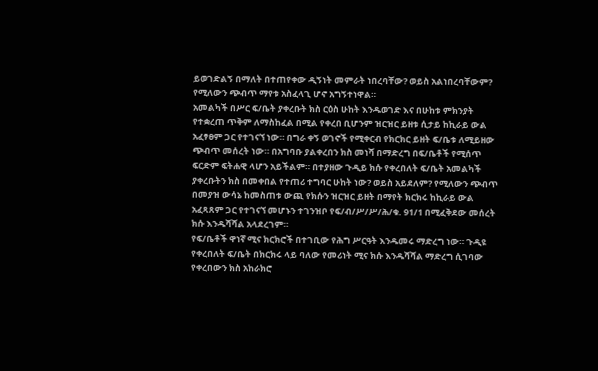ይወገድልኝ በማለት በተጠየቀው ዲኝነት መምራት ነበረባቸው? ወይስ አልነበረባቸውም? የሚለውን ጭብጥ ማየቱ አስፈላጊ ሆኖ አግኝተነዋል።
አመልካች በሥር ፍ/ቤት ያቀረቡት ክስ ርዕስ ሁከት እንዱወገድ እና በሁከቱ ምክንያት የተቋረጠ ጥቅም ለማስከፈል በሚል የቀረበ ቢሆንም ዝርዝር ይዘቱ ሲታይ ከኪራይ ውል አፈፃፀም ጋር የተገናኘ ነው። በግራ ቀኝ ወገኖች የሚቀርብ የክርክር ይዘት ፍ/ቤቱ ለሚይዘው ጭብጥ መሰረት ነው። በአግባቡ ያልቀረበን ክስ መነሻ በማድረግ በፍ/ቤቶች የሚሰጥ ፍርድም ፍትሐዊ ላሆን አይችልም። በተያዘው ጉዲይ ክሱ የቀረበለት ፍ/ቤት አመልካች ያቀረቡትን ክስ በመቀበል የተጠሪ ተግባር ሁከት ነው? ወይስ አይደለም? የሚለውን ጭብጥ በመያዝ ውሳኔ ከመስጠቱ ውጪ የክሱን ዝርዝር ይዘት በማየት ክርክሩ ከኪራይ ውል አፈጻጸም ጋር የተገናኘ መሆኑን ተገንዝቦ የፍ/ብ/ሥ/ሥ/ሕ/ቁ. 91/1 በሚፈቅደው መሰረት ክሱ እንዱሻሻል አላደረገም።
የፍ/ቤቶች ዋነኛ ሚና ክርክሮች በተገቢው የሕግ ሥርዓት እንዱመሩ ማድረግ ነው። ጉዲዩ የቀረበለት ፍ/ቤት በክርክሩ ላይ ባለው የመሪነት ሚና ክሱ እንዱሻሻል ማድረግ ሲገባው የቀረበውን ክስ አከራክሮ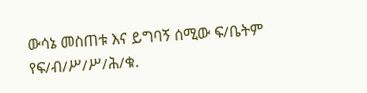ውሳኔ መስጠቱ እና ይግባኝ ሰሚው ፍ/ቤትም የፍ/ብ/ሥ/ሥ/ሕ/ቁ.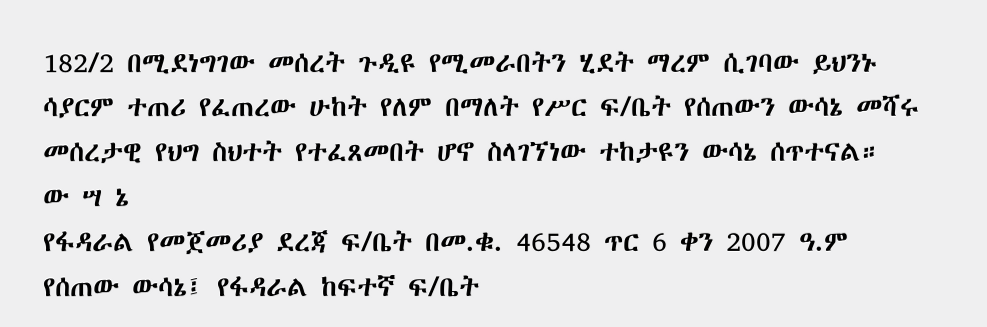182/2 በሚደነግገው መሰረት ጉዲዩ የሚመራበትን ሂደት ማረም ሲገባው ይህንኑ ሳያርም ተጠሪ የፈጠረው ሁከት የለም በማለት የሥር ፍ/ቤት የሰጠውን ውሳኔ መሻሩ መሰረታዊ የህግ ስህተት የተፈጸመበት ሆኖ ስላገኘነው ተከታዩን ውሳኔ ሰጥተናል።
ው ሣ ኔ
የፋዳራል የመጀመሪያ ደረጃ ፍ/ቤት በመ.ቁ. 46548 ጥር 6 ቀን 2007 ዓ.ም የሰጠው ውሳኔ፤ የፋዳራል ከፍተኛ ፍ/ቤት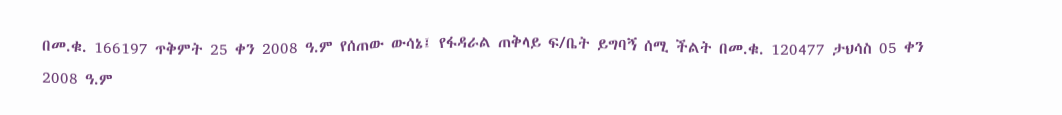በመ.ቁ. 166197 ጥቅምት 25 ቀን 2008 ዓ.ም የሰጠው ውሳኔ፤ የፋዳራል ጠቅላይ ፍ/ቤት ይግባኝ ሰሚ ችልት በመ.ቁ. 120477 ታህሳስ 05 ቀን 2008 ዓ.ም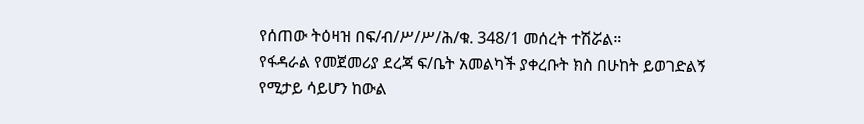የሰጠው ትዕዛዝ በፍ/ብ/ሥ/ሥ/ሕ/ቁ. 348/1 መሰረት ተሽሯል።
የፋዳራል የመጀመሪያ ደረጃ ፍ/ቤት አመልካች ያቀረቡት ክስ በሁከት ይወገድልኝ የሚታይ ሳይሆን ከውል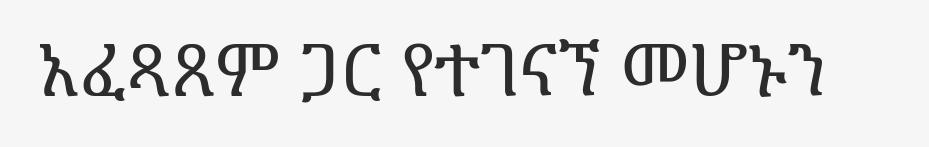አፈጻጸም ጋር የተገናኘ መሆኑን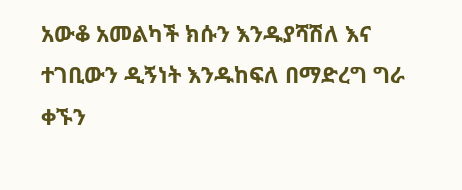አውቆ አመልካች ክሱን እንዱያሻሽለ እና ተገቢውን ዲኝነት እንዱከፍለ በማድረግ ግራ ቀኙን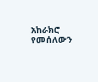አከራክሮ የመሰለውን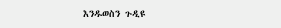እንዱወስን ጉዲዩ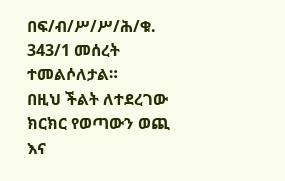በፍ/ብ/ሥ/ሥ/ሕ/ቁ. 343/1 መሰረት ተመልሶለታል።
በዚህ ችልት ለተደረገው ክርክር የወጣውን ወጪ እና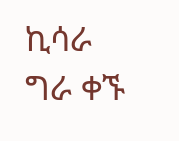ኪሳራ ግራ ቀኙ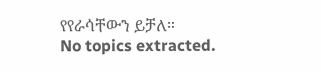የየራሳቸውን ይቻለ።
No topics extracted.